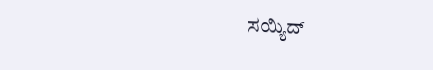ಸಯ್ಯಿದ್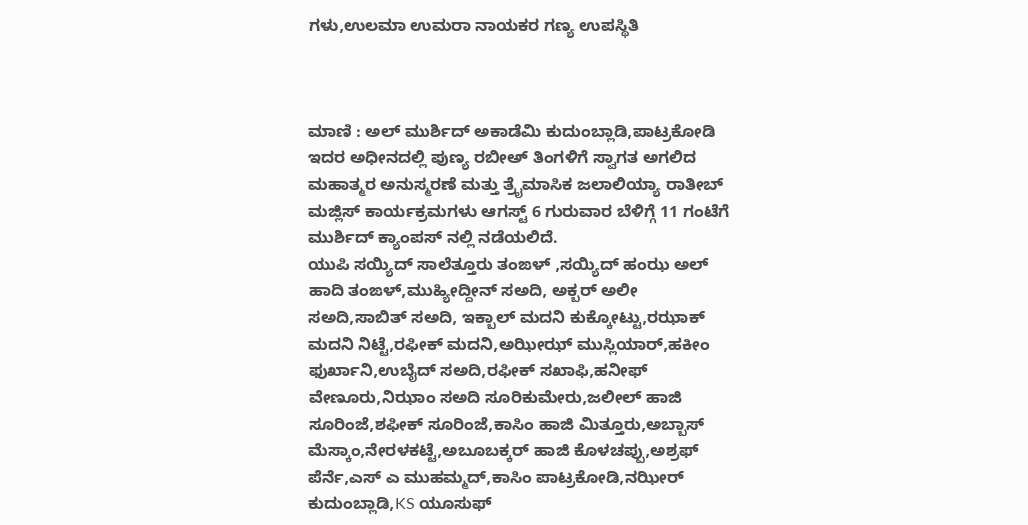ಗಳು,ಉಲಮಾ ಉಮರಾ ನಾಯಕರ ಗಣ್ಯ ಉಪಸ್ಥಿತಿ



ಮಾಣಿ : ಅಲ್ ಮುರ್ಶಿದ್ ಅಕಾಡೆಮಿ ಕುದುಂಬ್ಲಾಡಿ,ಪಾಟ್ರಕೋಡಿ ಇದರ ಅಧೀನದಲ್ಲಿ ಪುಣ್ಯ ರಬೀಅ್ ತಿಂಗಳಿಗೆ ಸ್ವಾಗತ ಅಗಲಿದ ಮಹಾತ್ಮರ ಅನುಸ್ಮರಣೆ ಮತ್ತು ತ್ರೈಮಾಸಿಕ ಜಲಾಲಿಯ್ಯಾ ರಾತೀಬ್ ಮಜ್ಲಿಸ್ ಕಾರ್ಯಕ್ರಮಗಳು ಆಗಸ್ಟ್ 6 ಗುರುವಾರ ಬೆಳಿಗ್ಗೆ 11 ಗಂಟೆಗೆ ಮುರ್ಶಿದ್ ಕ್ಯಾಂಪಸ್ ನಲ್ಲಿ ನಡೆಯಲಿದೆ.
ಯುಪಿ ಸಯ್ಯಿದ್ ಸಾಲೆತ್ತೂರು ತಂಙಳ್ ,ಸಯ್ಯಿದ್ ಹಂಝ ಅಲ್ ಹಾದಿ ತಂಙಳ್,ಮುಹ್ಯೀದ್ದೀನ್ ಸಅದಿ, ಅಕ್ಬರ್ ಅಲೀ ಸಅದಿ,ಸಾಬಿತ್ ಸಅದಿ, ಇಕ್ಬಾಲ್ ಮದನಿ ಕುಕ್ಕೋಟ್ಟು,ರಝಾಕ್ ಮದನಿ ನಿಟ್ಟೆ,ರಫೀಕ್ ಮದನಿ,ಅಝೀಝ್ ಮುಸ್ಲಿಯಾರ್,ಹಕೀಂ ಫುರ್ಖಾನಿ,ಉಬೈದ್ ಸಅದಿ,ರಫೀಕ್ ಸಖಾಫಿ,ಹನೀಫ್ ವೇಣೂರು,ನಿಝಾಂ ಸಅದಿ ಸೂರಿಕುಮೇರು,ಜಲೀಲ್ ಹಾಜಿ ಸೂರಿಂಜೆ,ಶಫೀಕ್ ಸೂರಿಂಜೆ,ಕಾಸಿಂ ಹಾಜಿ ಮಿತ್ತೂರು,ಅಬ್ಬಾಸ್ ಮೆಸ್ಕಾಂ,ನೇರಳಕಟ್ಟೆ,ಅಬೂಬಕ್ಕರ್ ಹಾಜಿ ಕೊಳಚಪ್ಪು,ಅಶ್ರಫ್ ಪೆರ್ನೆ,ಎಸ್ ಎ ಮುಹಮ್ಮದ್,ಕಾಸಿಂ ಪಾಟ್ರಕೋಡಿ,ನಝೀರ್ ಕುದುಂಬ್ಲಾಡಿ,KS ಯೂಸುಫ್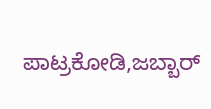ಪಾಟ್ರಕೋಡಿ,ಜಬ್ಬಾರ್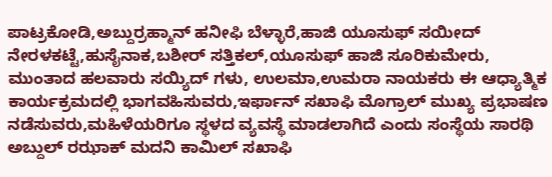ಪಾಟ್ರಕೋಡಿ,ಅಬ್ದುರ್ರಹ್ಮಾನ್ ಹನೀಫಿ ಬೆಳ್ಳಾರೆ,ಹಾಜಿ ಯೂಸುಫ್ ಸಯೀದ್ ನೇರಳಕಟ್ಟೆ,ಹುಸೈನಾಕ,ಬಶೀರ್ ಸತ್ತಿಕಲ್,ಯೂಸುಫ್ ಹಾಜಿ ಸೂರಿಕುಮೇರು, ಮುಂತಾದ ಹಲವಾರು ಸಯ್ಯಿದ್ ಗಳು, ಉಲಮಾ,ಉಮರಾ ನಾಯಕರು ಈ ಆಧ್ಯಾತ್ಮಿಕ ಕಾರ್ಯಕ್ರಮದಲ್ಲಿ ಭಾಗವಹಿಸುವರು,ಇರ್ಫಾನ್ ಸಖಾಫಿ ಮೊಗ್ರಾಲ್ ಮುಖ್ಯ ಪ್ರಭಾಷಣ ನಡೆಸುವರು,ಮಹಿಳೆಯರಿಗೂ ಸ್ಥಳದ ವ್ಯವಸ್ಥೆ ಮಾಡಲಾಗಿದೆ ಎಂದು ಸಂಸ್ಥೆಯ ಸಾರಥಿ ಅಬ್ದುಲ್ ರಝಾಕ್ ಮದನಿ ಕಾಮಿಲ್ ಸಖಾಫಿ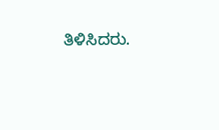ತಿಳಿಸಿದರು.